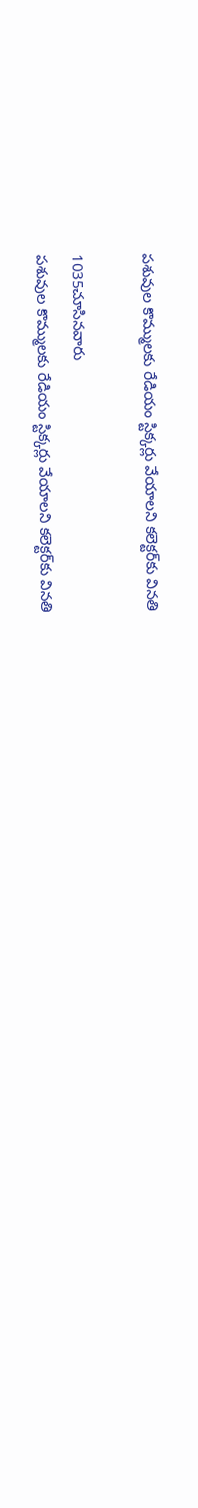పశువుల కొమ్ములకు రేడియం స్టిక్కర్లు వేయాలని కలెక్టర్‌కు వినతి

1035చూసినవారు
పశువుల కొమ్ములకు రేడియం స్టిక్కర్లు వేయాలని కలెక్టర్‌కు వినతి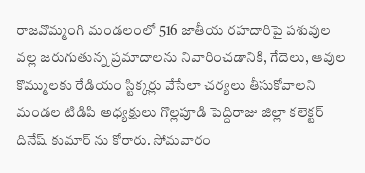రాజవొమ్మంగి మండలంలో 516 జాతీయ రహదారిపై పశువుల వల్ల జరుగుతున్న ప్రమాదాలను నివారించడానికి, గేదెలు, ఆవుల కొమ్ములకు రేడియం స్టిక్కర్లు వేసేలా చర్యలు తీసుకోవాలని మండల టిడిపి అధ్యక్షులు గొల్లపూడి పెద్దిరాజు జిల్లా కలెక్టర్ దినేష్ కుమార్ ను కోరారు. సోమవారం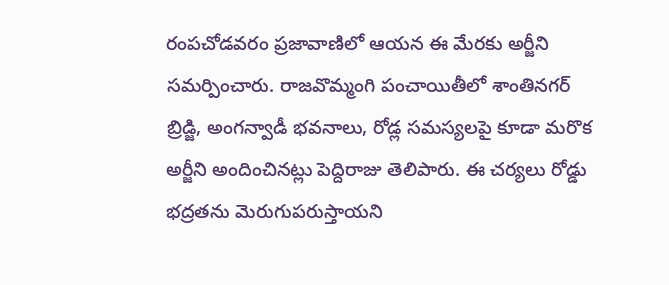రంపచోడవరం ప్రజావాణిలో ఆయన ఈ మేరకు అర్జీని సమర్పించారు. రాజవొమ్మంగి పంచాయితీలో శాంతినగర్ బ్రిడ్జి, అంగన్వాడీ భవనాలు, రోడ్ల సమస్యలపై కూడా మరొక అర్జీని అందించినట్లు పెద్దిరాజు తెలిపారు. ఈ చర్యలు రోడ్డు భద్రతను మెరుగుపరుస్తాయని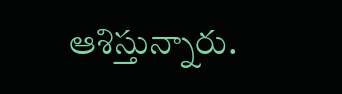ఆశిస్తున్నారు.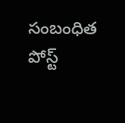సంబంధిత పోస్ట్